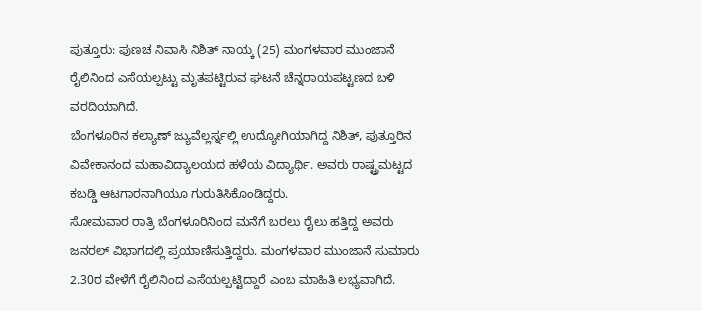ಪುತ್ತೂರು: ಪುಣಚ ನಿವಾಸಿ ನಿಶಿತ್ ನಾಯ್ಕ (25) ಮಂಗಳವಾರ ಮುಂಜಾನೆ ರೈಲಿನಿಂದ ಎಸೆಯಲ್ಪಟ್ಟು ಮೃತಪಟ್ಟಿರುವ ಘಟನೆ ಚೆನ್ನರಾಯಪಟ್ಟಣದ ಬಳಿ ವರದಿಯಾಗಿದೆ.
ಬೆಂಗಳೂರಿನ ಕಲ್ಯಾಣ್ ಜ್ಯುವೆಲ್ಲರ್ಸ್ನಲ್ಲಿ ಉದ್ಯೋಗಿಯಾಗಿದ್ದ ನಿಶಿತ್, ಪುತ್ತೂರಿನ ವಿವೇಕಾನಂದ ಮಹಾವಿದ್ಯಾಲಯದ ಹಳೆಯ ವಿದ್ಯಾರ್ಥಿ. ಅವರು ರಾಷ್ಟ್ರಮಟ್ಟದ ಕಬಡ್ಡಿ ಆಟಗಾರನಾಗಿಯೂ ಗುರುತಿಸಿಕೊಂಡಿದ್ದರು.
ಸೋಮವಾರ ರಾತ್ರಿ ಬೆಂಗಳೂರಿನಿಂದ ಮನೆಗೆ ಬರಲು ರೈಲು ಹತ್ತಿದ್ದ ಅವರು ಜನರಲ್ ವಿಭಾಗದಲ್ಲಿ ಪ್ರಯಾಣಿಸುತ್ತಿದ್ದರು. ಮಂಗಳವಾರ ಮುಂಜಾನೆ ಸುಮಾರು 2.30ರ ವೇಳೆಗೆ ರೈಲಿನಿಂದ ಎಸೆಯಲ್ಪಟ್ಟಿದ್ದಾರೆ ಎಂಬ ಮಾಹಿತಿ ಲಭ್ಯವಾಗಿದೆ.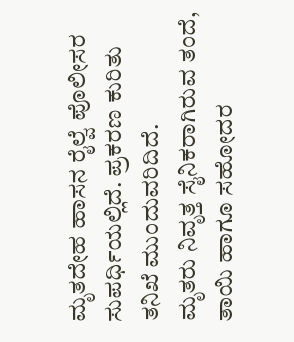ಮೃತದೇಹ ಹಾಸನ ರೈಲ್ವೆ ಪೊಲೀಸರ ಸುಪರ್ಧಿಯಲ್ಲಿದೆ. ಪ್ರಕರಣ ಕುರಿತು ತನಿಖೆ ಮುಂದುವರಿದಿದೆ.
ಮೃತರು ನಿವೃತ್ತ ಸೈನಿಕರಾಗಿರುವ ತಂದೆ, ತಾಯಿ ಹಾಗೂ ಸಹೋದರ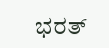ಭರತ್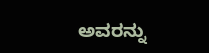ಅವರನ್ನು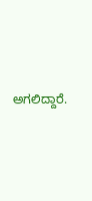ಅಗಲಿದ್ದಾರೆ.